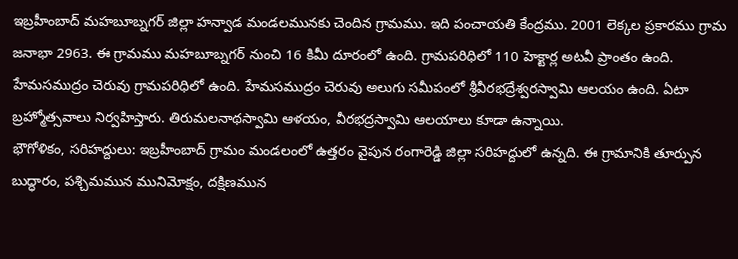ఇబ్రహీంబాద్ మహబూబ్నగర్ జిల్లా హన్వాడ మండలమునకు చెందిన గ్రామము. ఇది పంచాయతి కేంద్రము. 2001 లెక్కల ప్రకారము గ్రామ జనాభా 2963. ఈ గ్రామము మహబూబ్నగర్ నుంచి 16 కిమీ దూరంలో ఉంది. గ్రామపరిధిలో 110 హెక్టార్ల అటవీ ప్రాంతం ఉంది. హేమసముద్రం చెరువు గ్రామపరిధిలో ఉంది. హేమసముద్రం చెరువు అలుగు సమీపంలో శ్రీవీరభద్రేశ్వరస్వామి ఆలయం ఉంది. ఏటా బ్రహ్మోత్సవాలు నిర్వహిస్తారు. తిరుమలనాథస్వామి ఆళయం, వీరభద్రస్వామి ఆలయాలు కూడా ఉన్నాయి.
భౌగోళికం, సరిహద్దులు: ఇబ్రహీంబాద్ గ్రామం మండలంలో ఉత్తరం వైపున రంగారెడ్డి జిల్లా సరిహద్దులో ఉన్నది. ఈ గ్రామానికి తూర్పున బుద్ధారం, పశ్చిమమున మునిమోక్షం, దక్షిణమున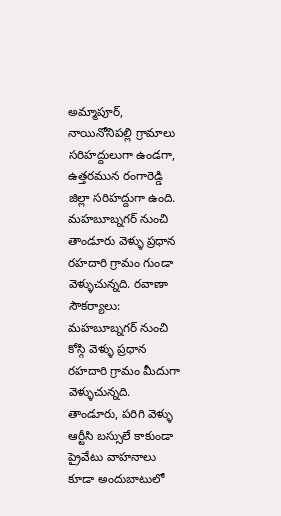అమ్మాపూర్, నాయినోనిపల్లి గ్రామాలు సరిహద్దులుగా ఉండగా, ఉత్తరమున రంగారెడ్డి జిల్లా సరిహద్దుగా ఉంది. మహబూబ్నగర్ నుంచి తాండూరు వెళ్ళు ప్రధాన రహదారి గ్రామం గుండా వెళ్ళుచున్నది. రవాణా సౌకర్యాలు: మహబూబ్నగర్ నుంచి కోస్గి వెళ్ళు ప్రధాన రహదారి గ్రామం మీదుగా వెళ్ళుచున్నది. తాండూరు, పరిగి వెళ్ళు ఆర్టీసి బస్సులే కాకుండా ప్రైవేటు వాహనాలు కూడా అందుబాటులో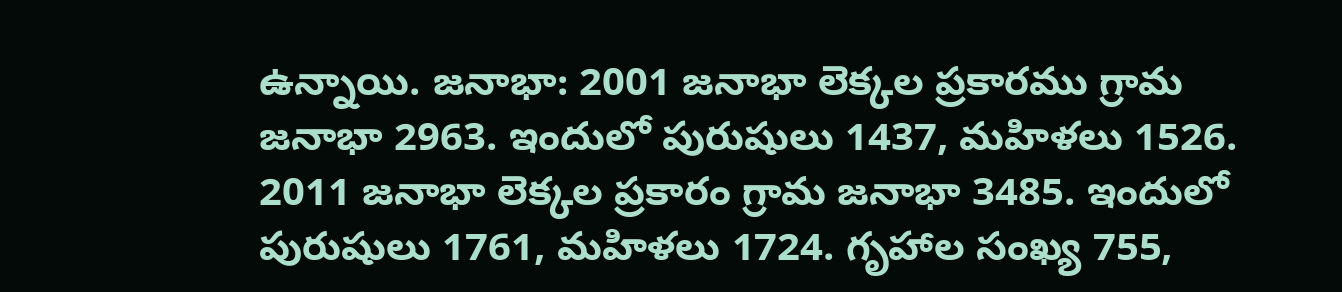ఉన్నాయి. జనాభా: 2001 జనాభా లెక్కల ప్రకారము గ్రామ జనాభా 2963. ఇందులో పురుషులు 1437, మహిళలు 1526. 2011 జనాభా లెక్కల ప్రకారం గ్రామ జనాభా 3485. ఇందులో పురుషులు 1761, మహిళలు 1724. గృహాల సంఖ్య 755,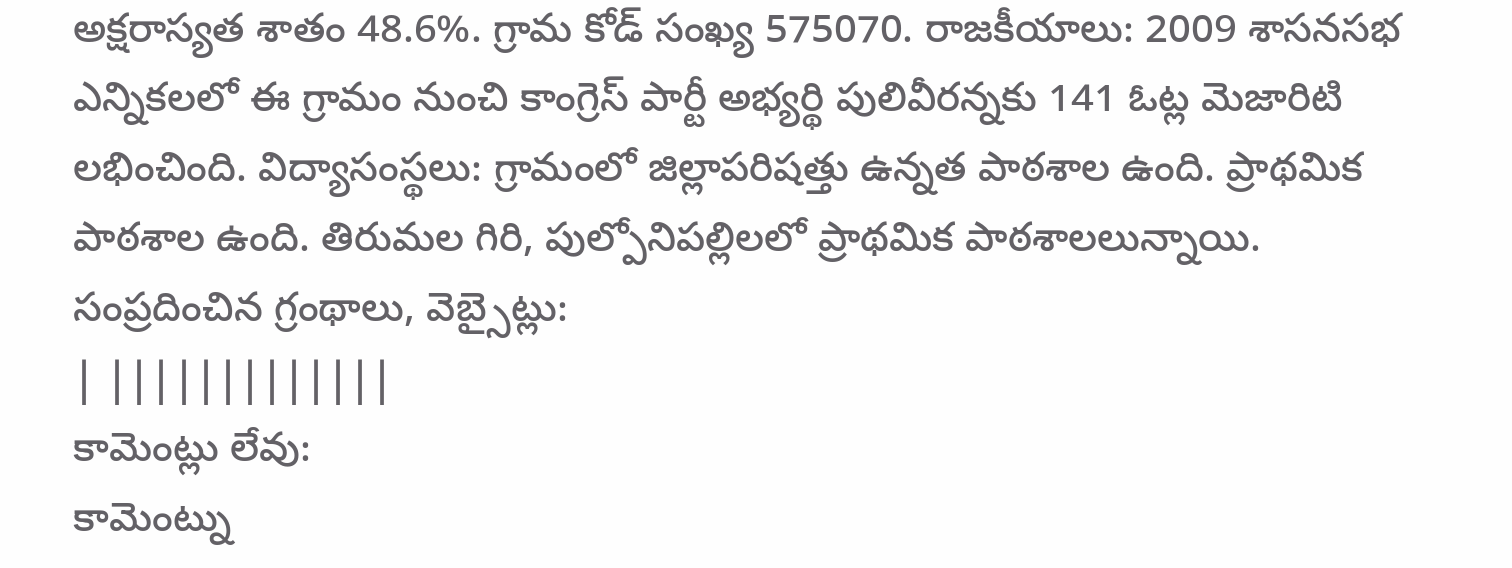అక్షరాస్యత శాతం 48.6%. గ్రామ కోడ్ సంఖ్య 575070. రాజకీయాలు: 2009 శాసనసభ ఎన్నికలలో ఈ గ్రామం నుంచి కాంగ్రెస్ పార్టీ అభ్యర్థి పులివీరన్నకు 141 ఓట్ల మెజారిటి లభించింది. విద్యాసంస్థలు: గ్రామంలో జిల్లాపరిషత్తు ఉన్నత పాఠశాల ఉంది. ప్రాథమిక పాఠశాల ఉంది. తిరుమల గిరి, పుల్పోనిపల్లిలలో ప్రాథమిక పాఠశాలలున్నాయి.
సంప్రదించిన గ్రంథాలు, వెబ్సైట్లు:
| |||||||||||||
కామెంట్లు లేవు:
కామెంట్ను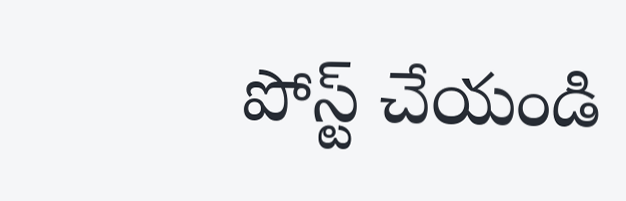పోస్ట్ చేయండి